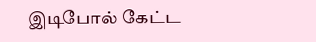இடிபோல் கேட்ட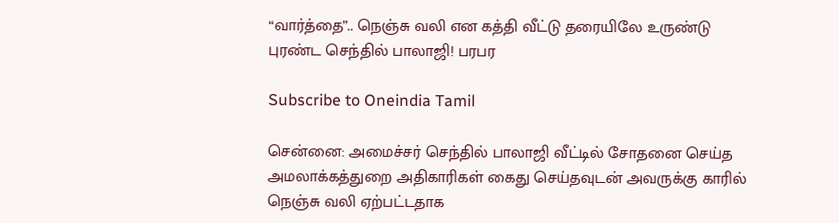“வார்த்தை”.. நெஞ்சு வலி என கத்தி வீட்டு தரையிலே உருண்டு புரண்ட செந்தில் பாலாஜி! பரபர

Subscribe to Oneindia Tamil

சென்னை: அமைச்சர் செந்தில் பாலாஜி வீட்டில் சோதனை செய்த அமலாக்கத்துறை அதிகாரிகள் கைது செய்தவுடன் அவருக்கு காரில் நெஞ்சு வலி ஏற்பட்டதாக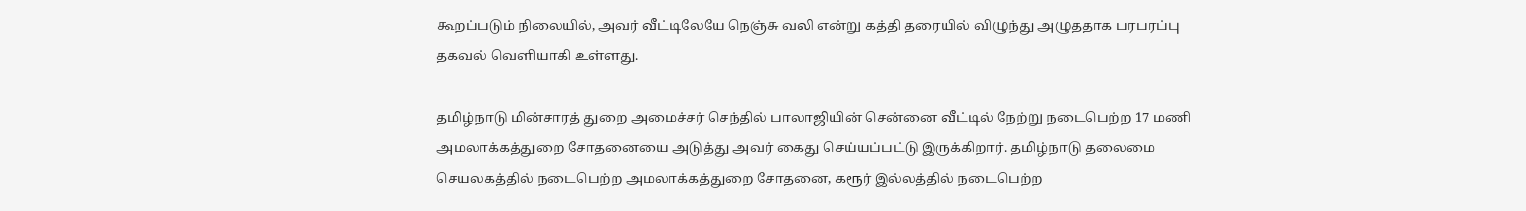கூறப்படும் நிலையில், அவர் வீட்டிலேயே நெஞ்சு வலி என்று கத்தி தரையில் விழுந்து அழுததாக பரபரப்பு தகவல் வெளியாகி உள்ளது.

தமிழ்நாடு மின்சாரத் துறை அமைச்சர் செந்தில் பாலாஜியின் சென்னை வீட்டில் நேற்று நடைபெற்ற 17 மணி அமலாக்கத்துறை சோதனையை அடுத்து அவர் கைது செய்யப்பட்டு இருக்கிறார். தமிழ்நாடு தலைமை செயலகத்தில் நடைபெற்ற அமலாக்கத்துறை சோதனை, கரூர் இல்லத்தில் நடைபெற்ற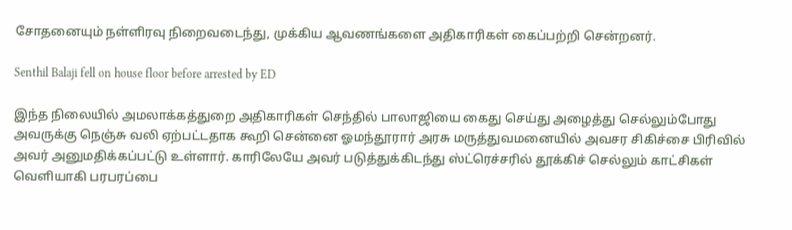சோதனையும் நள்ளிரவு நிறைவடைந்து, முக்கிய ஆவணங்களை அதிகாரிகள் கைப்பற்றி சென்றனர்.

Senthil Balaji fell on house floor before arrested by ED

இந்த நிலையில் அமலாக்கத்துறை அதிகாரிகள் செந்தில் பாலாஜியை கைது செய்து அழைத்து செல்லும்போது அவருக்கு நெஞ்சு வலி ஏற்பட்டதாக கூறி சென்னை ஓமந்தூரார் அரசு மருத்துவமனையில் அவசர சிகிச்சை பிரிவில் அவர் அனுமதிக்கப்பட்டு உள்ளார். காரிலேயே அவர் படுத்துக்கிடந்து ஸ்ட்ரெச்சரில் தூக்கிச் செல்லும் காட்சிகள் வெளியாகி பரபரப்பை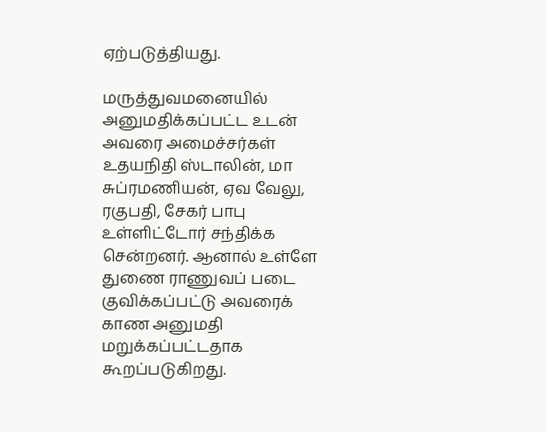ஏற்படுத்தியது.

மருத்துவமனையில் அனுமதிக்கப்பட்ட உடன் அவரை அமைச்சர்கள் உதயநிதி ஸ்டாலின், மா சுப்ரமணியன், ஏவ வேலு, ரகுபதி, சேகர் பாபு உள்ளிட்டோர் சந்திக்க சென்றனர். ஆனால் உள்ளே துணை ராணுவப் படை குவிக்கப்பட்டு அவரைக் காண அனுமதி மறுக்கப்பட்டதாக கூறப்படுகிறது.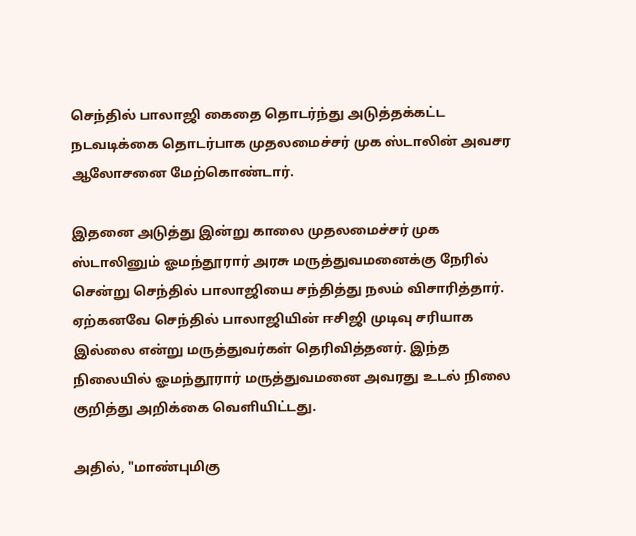செந்தில் பாலாஜி கைதை தொடர்ந்து அடுத்தக்கட்ட நடவடிக்கை தொடர்பாக முதலமைச்சர் முக ஸ்டாலின் அவசர ஆலோசனை மேற்கொண்டார்.

இதனை அடுத்து இன்று காலை முதலமைச்சர் முக ஸ்டாலினும் ஓமந்தூரார் அரசு மருத்துவமனைக்கு நேரில் சென்று செந்தில் பாலாஜியை சந்தித்து நலம் விசாரித்தார். ஏற்கனவே செந்தில் பாலாஜியின் ஈசிஜி முடிவு சரியாக இல்லை என்று மருத்துவர்கள் தெரிவித்தனர். இந்த நிலையில் ஓமந்தூரார் மருத்துவமனை அவரது உடல் நிலை குறித்து அறிக்கை வெளியிட்டது.

அதில், "மாண்புமிகு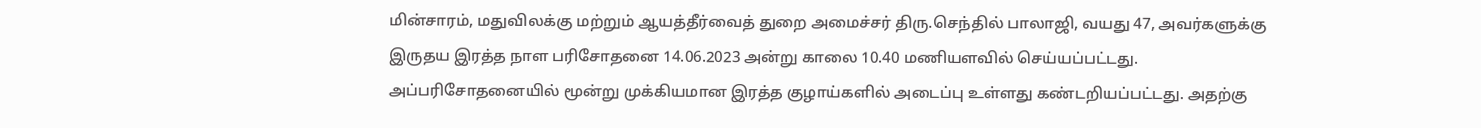மின்சாரம், மதுவிலக்கு மற்றும் ஆயத்தீர்வைத் துறை அமைச்சர் திரு.செந்தில் பாலாஜி, வயது 47, அவர்களுக்கு இருதய இரத்த நாள பரிசோதனை 14.06.2023 அன்று காலை 10.40 மணியளவில் செய்யப்பட்டது. அப்பரிசோதனையில் மூன்று முக்கியமான இரத்த குழாய்களில் அடைப்பு உள்ளது கண்டறியப்பட்டது. அதற்கு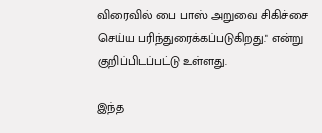விரைவில் பை பாஸ் அறுவை சிகிச்சை செய்ய பரிந்துரைக்கப்படுகிறது." என்று குறிப்பிடப்பட்டு உள்ளது.

இந்த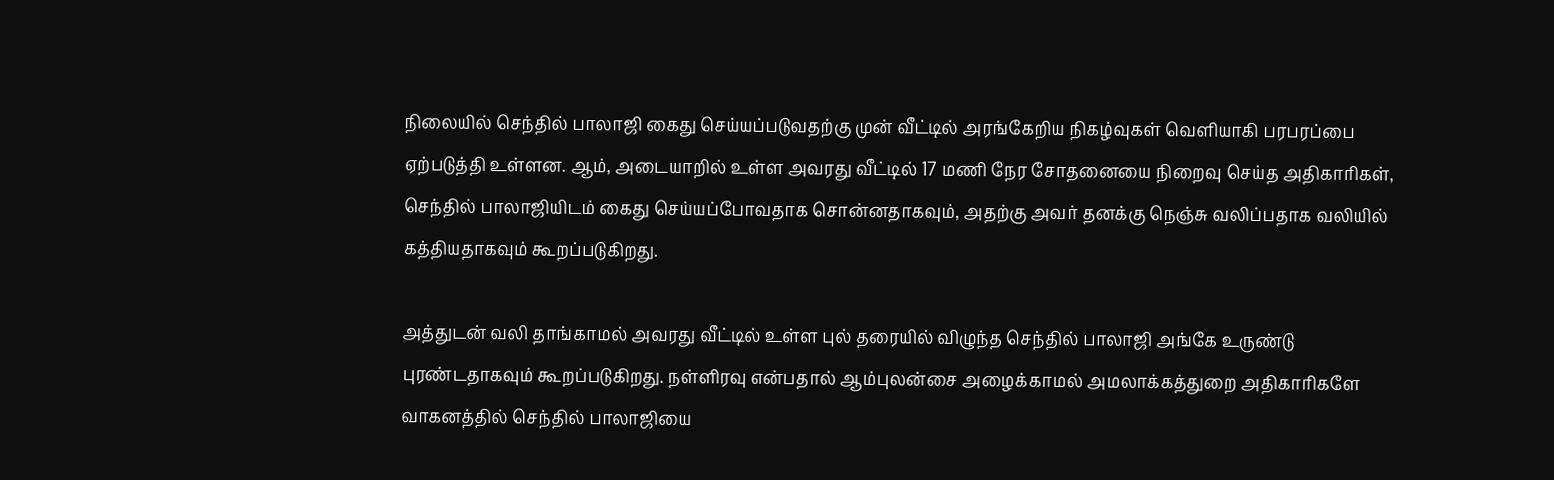நிலையில் செந்தில் பாலாஜி கைது செய்யப்படுவதற்கு முன் வீட்டில் அரங்கேறிய நிகழ்வுகள் வெளியாகி பரபரப்பை ஏற்படுத்தி உள்ளன. ஆம், அடையாறில் உள்ள அவரது வீட்டில் 17 மணி நேர சோதனையை நிறைவு செய்த அதிகாரிகள், செந்தில் பாலாஜியிடம் கைது செய்யப்போவதாக சொன்னதாகவும், அதற்கு அவர் தனக்கு நெஞ்சு வலிப்பதாக வலியில் கத்தியதாகவும் கூறப்படுகிறது.

அத்துடன் வலி தாங்காமல் அவரது வீட்டில் உள்ள புல் தரையில் விழுந்த செந்தில் பாலாஜி அங்கே உருண்டு புரண்டதாகவும் கூறப்படுகிறது. நள்ளிரவு என்பதால் ஆம்புலன்சை அழைக்காமல் அமலாக்கத்துறை அதிகாரிகளே வாகனத்தில் செந்தில் பாலாஜியை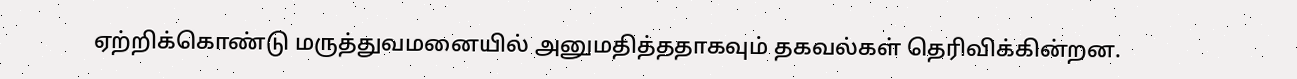ஏற்றிக்கொண்டு மருத்துவமனையில் அனுமதித்ததாகவும் தகவல்கள் தெரிவிக்கின்றன.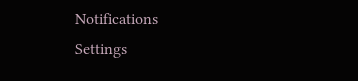Notifications
Settings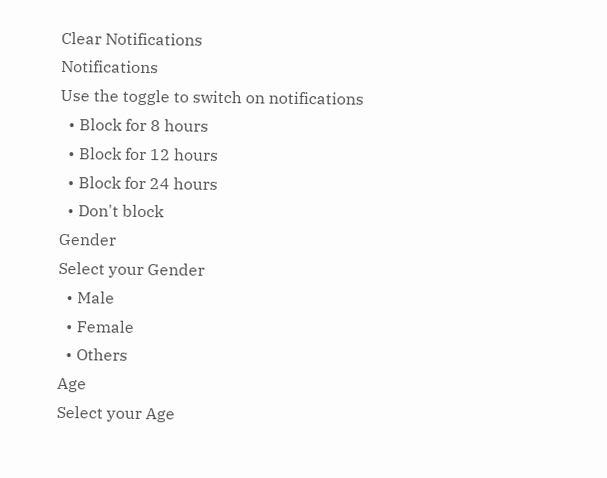Clear Notifications
Notifications
Use the toggle to switch on notifications
  • Block for 8 hours
  • Block for 12 hours
  • Block for 24 hours
  • Don't block
Gender
Select your Gender
  • Male
  • Female
  • Others
Age
Select your Age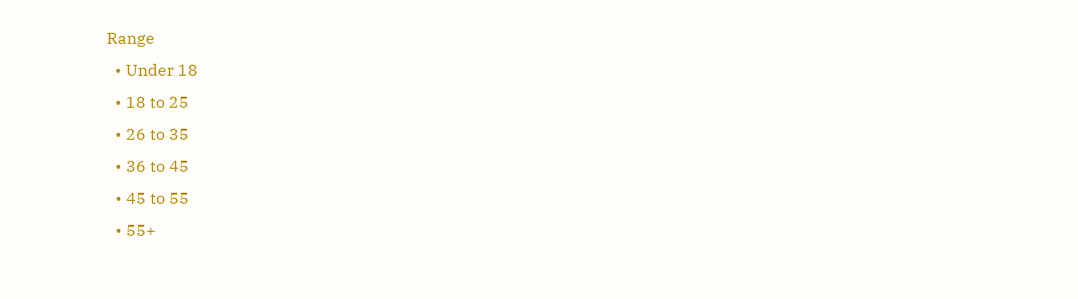Range
  • Under 18
  • 18 to 25
  • 26 to 35
  • 36 to 45
  • 45 to 55
  • 55+